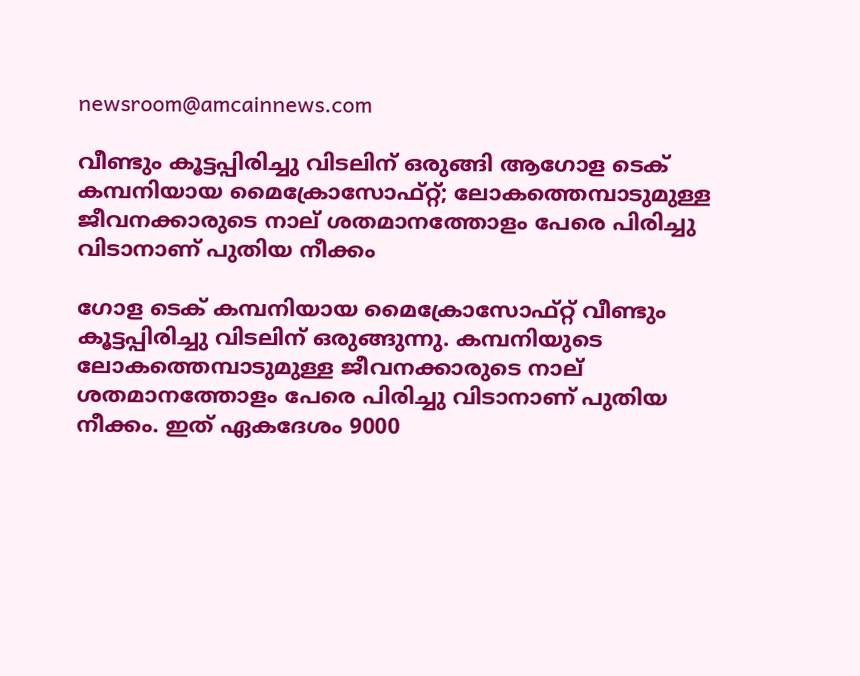newsroom@amcainnews.com

വീണ്ടും കൂട്ടപ്പിരിച്ചു വിടലിന് ഒരുങ്ങി ആഗോള ടെക് കമ്പനിയായ മൈക്രോസോഫ്റ്റ്; ലോകത്തെമ്പാടുമുള്ള ജീവനക്കാരുടെ നാല് ശതമാനത്തോളം പേരെ പിരിച്ചു വിടാനാണ് പുതിയ നീക്കം

ഗോള ടെക് കമ്പനിയായ മൈക്രോസോഫ്റ്റ് വീണ്ടും കൂട്ടപ്പിരിച്ചു വിടലിന് ഒരുങ്ങുന്നു. കമ്പനിയുടെ ലോകത്തെമ്പാടുമുള്ള ജീവനക്കാരുടെ നാല് ശതമാനത്തോളം പേരെ പിരിച്ചു വിടാനാണ് പുതിയ നീക്കം. ഇത് ഏകദേശം 9000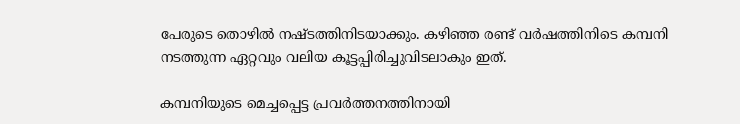പേരുടെ തൊഴിൽ നഷ്ടത്തിനിടയാക്കും. കഴിഞ്ഞ രണ്ട് വർഷത്തിനിടെ കമ്പനി നടത്തുന്ന ഏറ്റവും വലിയ കൂട്ടപ്പിരിച്ചുവിടലാകും ഇത്.

കമ്പനിയുടെ മെച്ചപ്പെട്ട പ്രവർത്തനത്തിനായി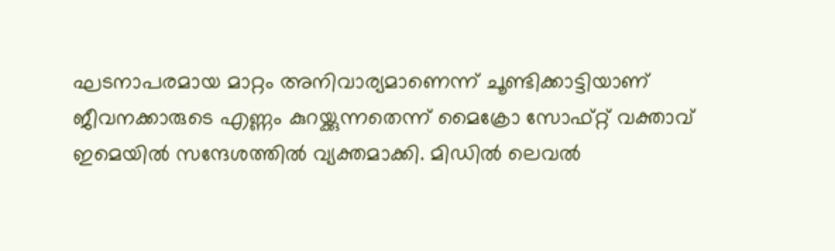ഘടനാപരമായ മാറ്റം അനിവാര്യമാണെന്ന് ചൂണ്ടിക്കാട്ടിയാണ് ജീവനക്കാരുടെ എണ്ണം കുറയ്ക്കുന്നതെന്ന് മൈക്രോ സോഫ്റ്റ് വക്താവ് ഇമെയിൽ സന്ദേശത്തിൽ വ്യക്തമാക്കി. മിഡിൽ ലെവൽ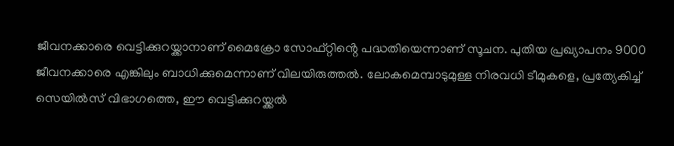ജീവനക്കാരെ വെട്ടിക്കുറയ്ക്കാനാണ് മൈക്രോ സോഫ്റ്റിൻ്റെ പദ്ധതിയെന്നാണ് സൂചന. പുതിയ പ്രഖ്യാപനം 9000 ജീവനക്കാരെ എങ്കിലും ബാധിക്കുമെന്നാണ് വിലയിരുത്തൽ. ലോകമെമ്പാടുമുള്ള നിരവധി ടീമുകളെ, പ്രത്യേകിച്ച് സെയിൽസ് വിഭാഗത്തെ, ഈ വെട്ടിക്കുറയ്ക്കൽ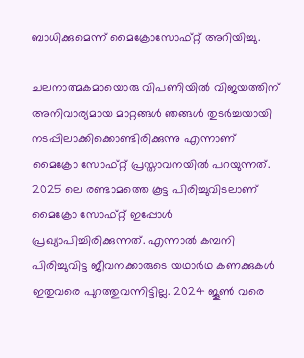ബാധിക്കുമെന്ന് മൈക്രോസോഫ്റ്റ് അറിയിച്ചു.

ചലനാത്മകമായൊരു വിപണിയിൽ വിജയത്തിന് അനിവാര്യമായ മാറ്റങ്ങൾ ഞങ്ങൾ തുടർച്ചയായി നടപ്പിലാക്കിക്കൊണ്ടിരിക്കുന്നു എന്നാണ് മൈക്രോ സോഫ്റ്റ് പ്രസ്താവനയിൽ പറയുന്നത്. 2025 ലെ രണ്ടാമത്തെ കൂട്ട പിരിച്ചുവിടലാണ് മൈക്രോ സോഫ്റ്റ് ഇപ്പോൾ പ്രഖ്യാപിച്ചിരിക്കുന്നത്. എന്നാൽ കമ്പനി പിരിച്ചുവിട്ട ജീവനക്കാരുടെ യഥാർഥ കണക്കുകൾ ഇതുവരെ പുറത്തുവന്നിട്ടില്ല. 2024 ജൂൺ വരെ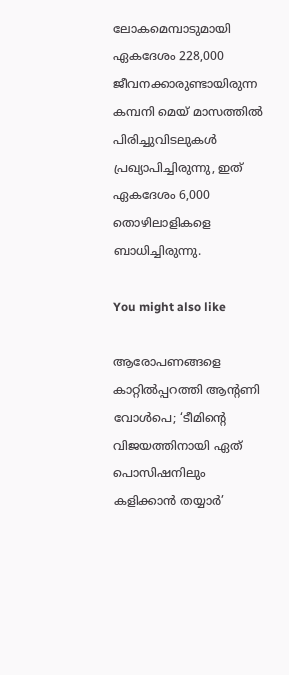ലോകമെമ്പാടുമായി ഏകദേശം 228,000 ജീവനക്കാരുണ്ടായിരുന്ന കമ്പനി മെയ് മാസത്തിൽ പിരിച്ചുവിടലുകൾ പ്രഖ്യാപിച്ചിരുന്നു, ഇത് ഏകദേശം 6,000 തൊഴിലാളികളെ ബാധിച്ചിരുന്നു.

You might also like

ആരോപണങ്ങളെ കാറ്റിൽപ്പറത്തി ആന്റണി വോൾപെ; ‘ടീമിന്റെ വിജയത്തിനായി ഏത് പൊസിഷനിലും കളിക്കാൻ തയ്യാർ’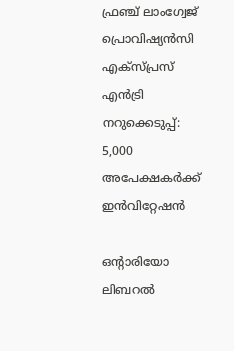ഫ്രഞ്ച് ലാംഗ്വേജ് പ്രൊവിഷ്യൻസി എക്സ്പ്രസ് എൻട്രി നറുക്കെടുപ്പ്: 5,000 അപേക്ഷകർക്ക് ഇൻവിറ്റേഷൻ

ഒൻ്റാരിയോ ലിബറൽ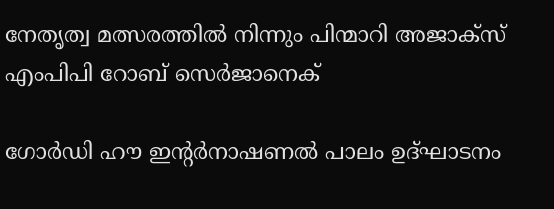നേതൃത്വ മത്സരത്തിൽ നിന്നും പിന്മാറി അജാക്സ് എംപിപി റോബ് സെർജാനെക്

ഗോർഡി ഹൗ ഇന്‍റർനാഷണൽ പാലം ഉദ്ഘാടനം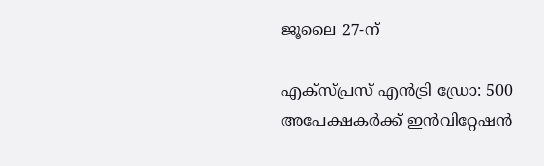ജൂലൈ 27-ന്

എക്‌സ്‌പ്രസ് എൻട്രി ഡ്രോ: 500 അപേക്ഷകർക്ക് ഇൻവിറ്റേഷൻ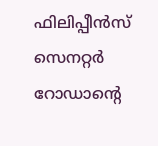ഫിലിപ്പീൻസ് സെനറ്റർ റോഡാന്റെ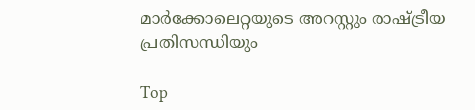മാർക്കോലെറ്റയുടെ അറസ്റ്റും രാഷ്ട്രീയ പ്രതിസന്ധിയും

Top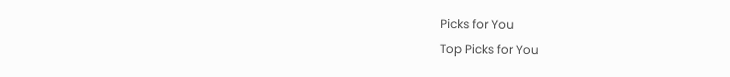Picks for You
Top Picks for You